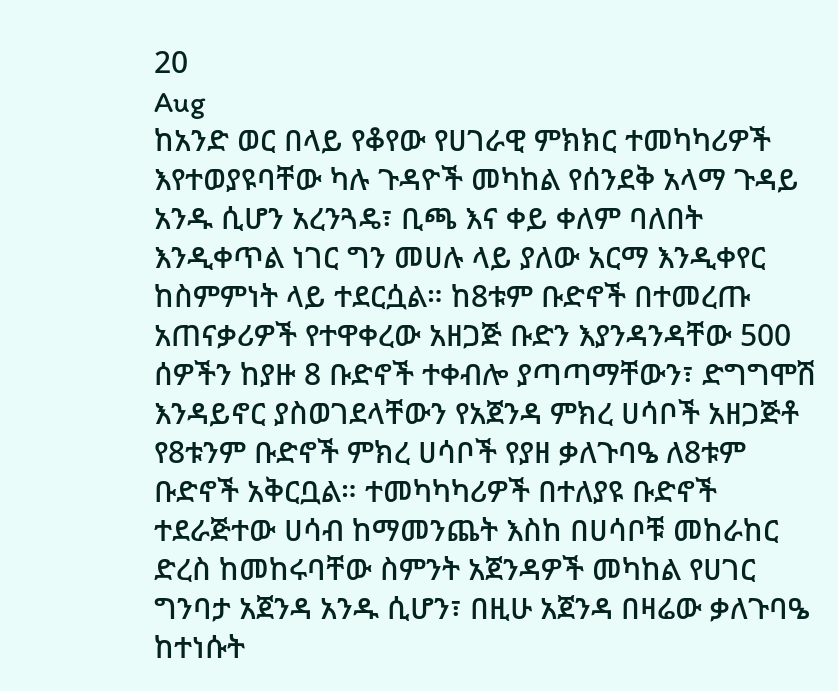20
Aug
ከአንድ ወር በላይ የቆየው የሀገራዊ ምክክር ተመካካሪዎች እየተወያዩባቸው ካሉ ጉዳዮች መካከል የሰንደቅ አላማ ጉዳይ አንዱ ሲሆን አረንጓዴ፣ ቢጫ እና ቀይ ቀለም ባለበት እንዲቀጥል ነገር ግን መሀሉ ላይ ያለው አርማ እንዲቀየር ከስምምነት ላይ ተደርሷል። ከ8ቱም ቡድኖች በተመረጡ አጠናቃሪዎች የተዋቀረው አዘጋጅ ቡድን እያንዳንዳቸው 500 ሰዎችን ከያዙ 8 ቡድኖች ተቀብሎ ያጣጣማቸውን፣ ድግግሞሽ እንዳይኖር ያስወገደላቸውን የአጀንዳ ምክረ ሀሳቦች አዘጋጅቶ የ8ቱንም ቡድኖች ምክረ ሀሳቦች የያዘ ቃለጉባዔ ለ8ቱም ቡድኖች አቅርቧል። ተመካካካሪዎች በተለያዩ ቡድኖች ተደራጅተው ሀሳብ ከማመንጨት እስከ በሀሳቦቹ መከራከር ድረስ ከመከሩባቸው ስምንት አጀንዳዎች መካከል የሀገር ግንባታ አጀንዳ አንዱ ሲሆን፣ በዚሁ አጀንዳ በዛሬው ቃለጉባዔ ከተነሱት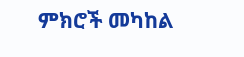ምክሮች መካከል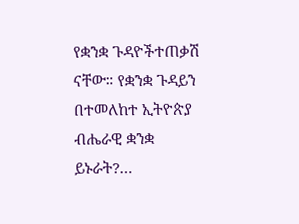የቋንቋ ጉዳዮችተጠቃሽ ናቸው። የቋንቋ ጉዳይን በተመለከተ ኢትዮጵያ ብሔራዊ ቋንቋ ይኑራት?…